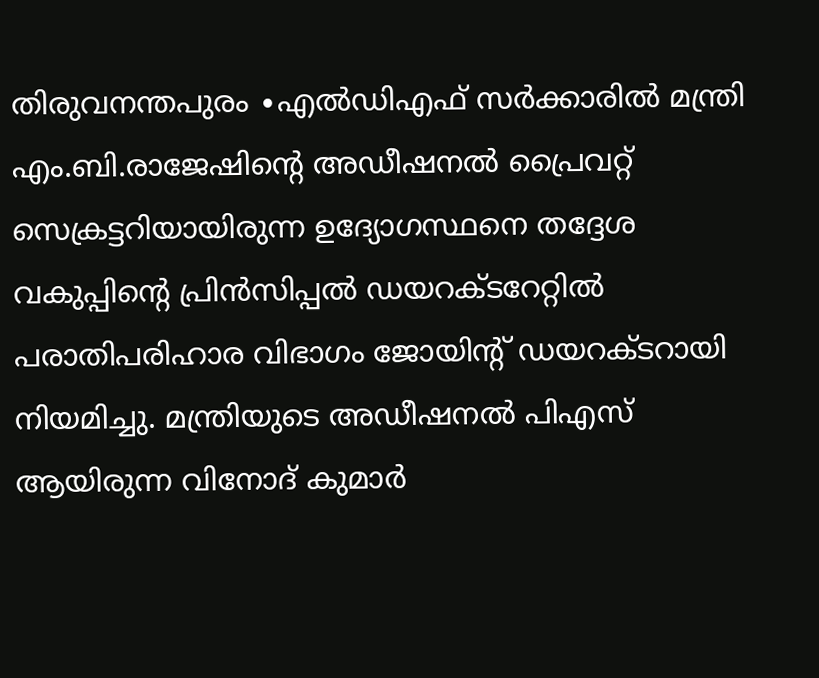തിരുവനന്തപുരം ∙എൽഡിഎഫ് സർക്കാരിൽ മന്ത്രി എം.ബി.രാജേഷിന്റെ അഡീഷനൽ പ്രൈവറ്റ് സെക്രട്ടറിയായിരുന്ന ഉദ്യോഗസ്ഥനെ തദ്ദേശ വകുപ്പിന്റെ പ്രിൻസിപ്പൽ ഡയറക്ടറേറ്റിൽ പരാതിപരിഹാര വിഭാഗം ജോയിന്റ് ഡയറക്ടറായി നിയമിച്ചു. മന്ത്രിയുടെ അഡീഷനൽ പിഎസ് ആയിരുന്ന വിനോദ് കുമാർ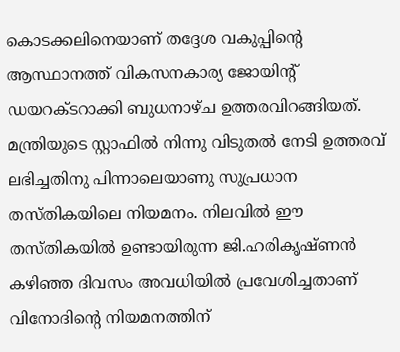കൊടക്കലിനെയാണ് തദ്ദേശ വകുപ്പിന്റെ ആസ്ഥാനത്ത് വികസനകാര്യ ജോയിന്റ് ഡയറക്ടറാക്കി ബുധനാഴ്ച ഉത്തരവിറങ്ങിയത്.
മന്ത്രിയുടെ സ്റ്റാഫിൽ നിന്നു വിടുതൽ നേടി ഉത്തരവ് ലഭിച്ചതിനു പിന്നാലെയാണു സുപ്രധാന തസ്തികയിലെ നിയമനം. നിലവിൽ ഈ തസ്തികയിൽ ഉണ്ടായിരുന്ന ജി.ഹരികൃഷ്ണൻ കഴിഞ്ഞ ദിവസം അവധിയിൽ പ്രവേശിച്ചതാണ് വിനോദിന്റെ നിയമനത്തിന്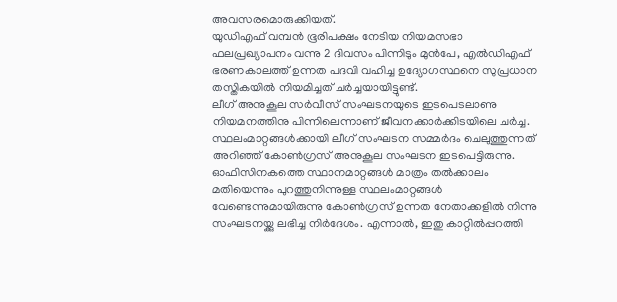അവസരമൊരുക്കിയത്.
യുഡിഎഫ് വമ്പൻ ഭൂരിപക്ഷം നേടിയ നിയമസഭാ ഫലപ്രഖ്യാപനം വന്നു 2 ദിവസം പിന്നിടും മുൻപേ, എൽഡിഎഫ് ഭരണകാലത്ത് ഉന്നത പദവി വഹിച്ച ഉദ്യോഗസ്ഥനെ സുപ്രധാന തസ്തികയിൽ നിയമിച്ചത് ചർച്ചയായിട്ടുണ്ട്.
ലീഗ് അനുകൂല സർവീസ് സംഘടനയുടെ ഇടപെടലാണു നിയമനത്തിനു പിന്നിലെന്നാണ് ജീവനക്കാർക്കിടയിലെ ചർച്ച. സ്ഥലംമാറ്റങ്ങൾക്കായി ലീഗ് സംഘടന സമ്മർദം ചെലുത്തുന്നത് അറിഞ്ഞ് കോൺഗ്രസ് അനുകൂല സംഘടന ഇടപെട്ടിരുന്നു.
ഓഫിസിനകത്തെ സ്ഥാനമാറ്റങ്ങൾ മാത്രം തൽക്കാലം മതിയെന്നും പുറത്തുനിന്നുള്ള സ്ഥലംമാറ്റങ്ങൾ വേണ്ടെന്നുമായിരുന്നു കോൺഗ്രസ് ഉന്നത നേതാക്കളിൽ നിന്നു സംഘടനയ്ക്കു ലഭിച്ച നിർദേശം. എന്നാൽ, ഇതു കാറ്റിൽപ്പറത്തി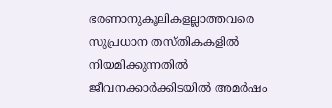ഭരണാനുകൂലികളല്ലാത്തവരെ സുപ്രധാന തസ്തികകളിൽ നിയമിക്കുന്നതിൽ ജീവനക്കാർക്കിടയിൽ അമർഷം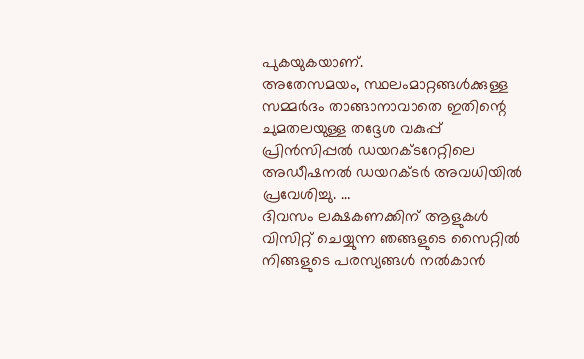പുകയുകയാണ്.
അതേസമയം, സ്ഥലംമാറ്റങ്ങൾക്കുള്ള സമ്മർദം താങ്ങാനാവാതെ ഇതിന്റെ ചുമതലയുള്ള തദ്ദേശ വകുപ്പ് പ്രിൻസിപ്പൽ ഡയറക്ടറേറ്റിലെ അഡീഷനൽ ഡയറക്ടർ അവധിയിൽ പ്രവേശിച്ചു. …
ദിവസം ലക്ഷകണക്കിന് ആളുകൾ വിസിറ്റ് ചെയ്യുന്ന ഞങ്ങളുടെ സൈറ്റിൽ നിങ്ങളുടെ പരസ്യങ്ങൾ നൽകാൻ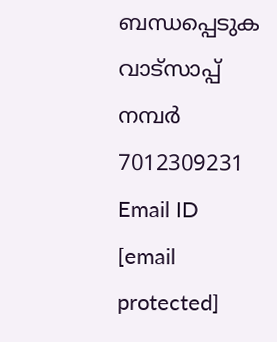ബന്ധപ്പെടുക വാട്സാപ്പ് നമ്പർ 7012309231 Email ID [email protected]